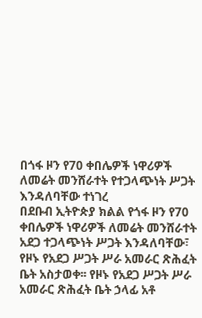በጎፋ ዞን የ70 ቀበሌዎች ነዋሪዎች ለመሬት መንሸራተት የተጋላጭነት ሥጋት እንዳለባቸው ተነገረ
በደቡብ ኢትዮጵያ ክልል የጎፋ ዞን የ70 ቀበሌዎች ነዋሪዎች ለመሬት መንሸራተት አደጋ ተጋላጭነት ሥጋት እንዳለባቸው፣ የዞኑ የአደጋ ሥጋት ሥራ አመራር ጽሕፈት ቤት አስታወቀ፡፡ የዞኑ የአደጋ ሥጋት ሥራ አመራር ጽሕፈት ቤት ኃላፊ አቶ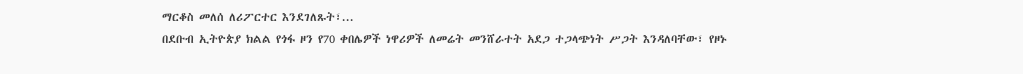ማርቆስ መለሰ ለሪፖርተር እንደገለጹት፣...
በደቡብ ኢትዮጵያ ክልል የጎፋ ዞን የ70 ቀበሌዎች ነዋሪዎች ለመሬት መንሸራተት አደጋ ተጋላጭነት ሥጋት እንዳለባቸው፣ የዞኑ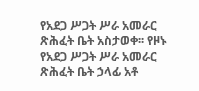የአደጋ ሥጋት ሥራ አመራር ጽሕፈት ቤት አስታወቀ፡፡ የዞኑ የአደጋ ሥጋት ሥራ አመራር ጽሕፈት ቤት ኃላፊ አቶ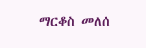ማርቆስ መለሰ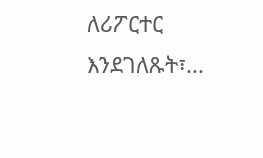ለሪፖርተር እንደገለጹት፣...